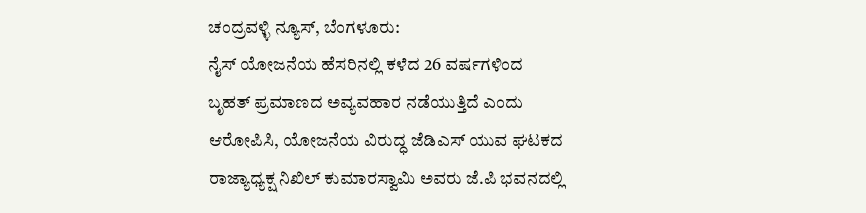ಚಂದ್ರವಳ್ಳಿ ನ್ಯೂಸ್, ಬೆಂಗಳೂರು:
ನೈಸ್ ಯೋಜನೆಯ ಹೆಸರಿನಲ್ಲಿ ಕಳೆದ 26 ವರ್ಷಗಳಿಂದ ಬೃಹತ್ ಪ್ರಮಾಣದ ಅವ್ಯವಹಾರ ನಡೆಯುತ್ತಿದೆ ಎಂದು ಆರೋಪಿಸಿ, ಯೋಜನೆಯ ವಿರುದ್ಧ ಜೆಡಿಎಸ್ ಯುವ ಘಟಕದ ರಾಜ್ಯಾಧ್ಯಕ್ಷ ನಿಖಿಲ್ ಕುಮಾರಸ್ವಾಮಿ ಅವರು ಜೆ.ಪಿ ಭವನದಲ್ಲಿ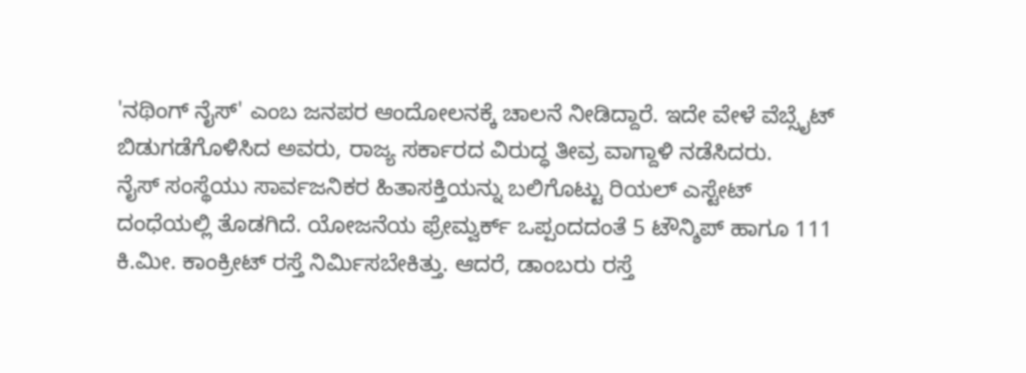'ನಥಿಂಗ್ ನೈಸ್' ಎಂಬ ಜನಪರ ಆಂದೋಲನಕ್ಕೆ ಚಾಲನೆ ನೀಡಿದ್ದಾರೆ. ಇದೇ ವೇಳೆ ವೆಬ್ಸೈಟ್ ಬಿಡುಗಡೆಗೊಳಿಸಿದ ಅವರು, ರಾಜ್ಯ ಸರ್ಕಾರದ ವಿರುದ್ಧ ತೀವ್ರ ವಾಗ್ದಾಳಿ ನಡೆಸಿದರು.
ನೈಸ್ ಸಂಸ್ಥೆಯು ಸಾರ್ವಜನಿಕರ ಹಿತಾಸಕ್ತಿಯನ್ನು ಬಲಿಗೊಟ್ಟು ರಿಯಲ್ ಎಸ್ಟೇಟ್ ದಂಧೆಯಲ್ಲಿ ತೊಡಗಿದೆ. ಯೋಜನೆಯ ಫ್ರೇಮ್ವರ್ಕ್ ಒಪ್ಪಂದದಂತೆ 5 ಟೌನ್ಶಿಪ್ ಹಾಗೂ 111 ಕಿ.ಮೀ. ಕಾಂಕ್ರೀಟ್ ರಸ್ತೆ ನಿರ್ಮಿಸಬೇಕಿತ್ತು. ಆದರೆ, ಡಾಂಬರು ರಸ್ತೆ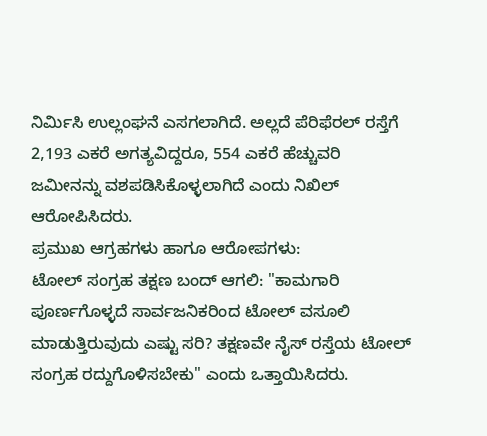ನಿರ್ಮಿಸಿ ಉಲ್ಲಂಘನೆ ಎಸಗಲಾಗಿದೆ. ಅಲ್ಲದೆ ಪೆರಿಫೆರಲ್ ರಸ್ತೆಗೆ 2,193 ಎಕರೆ ಅಗತ್ಯವಿದ್ದರೂ, 554 ಎಕರೆ ಹೆಚ್ಚುವರಿ ಜಮೀನನ್ನು ವಶಪಡಿಸಿಕೊಳ್ಳಲಾಗಿದೆ ಎಂದು ನಿಖಿಲ್ ಆರೋಪಿಸಿದರು.
ಪ್ರಮುಖ ಆಗ್ರಹಗಳು ಹಾಗೂ ಆರೋಪಗಳು:
ಟೋಲ್ ಸಂಗ್ರಹ ತಕ್ಷಣ ಬಂದ್ ಆಗಲಿ: "ಕಾಮಗಾರಿ ಪೂರ್ಣಗೊಳ್ಳದೆ ಸಾರ್ವಜನಿಕರಿಂದ ಟೋಲ್ ವಸೂಲಿ ಮಾಡುತ್ತಿರುವುದು ಎಷ್ಟು ಸರಿ? ತಕ್ಷಣವೇ ನೈಸ್ ರಸ್ತೆಯ ಟೋಲ್ ಸಂಗ್ರಹ ರದ್ದುಗೊಳಿಸಬೇಕು" ಎಂದು ಒತ್ತಾಯಿಸಿದರು.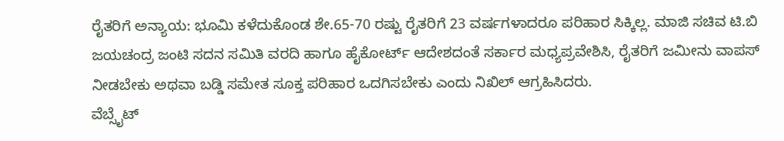ರೈತರಿಗೆ ಅನ್ಯಾಯ: ಭೂಮಿ ಕಳೆದುಕೊಂಡ ಶೇ.65-70 ರಷ್ಟು ರೈತರಿಗೆ 23 ವರ್ಷಗಳಾದರೂ ಪರಿಹಾರ ಸಿಕ್ಕಿಲ್ಲ. ಮಾಜಿ ಸಚಿವ ಟಿ.ಬಿ ಜಯಚಂದ್ರ ಜಂಟಿ ಸದನ ಸಮಿತಿ ವರದಿ ಹಾಗೂ ಹೈಕೋರ್ಟ್ ಆದೇಶದಂತೆ ಸರ್ಕಾರ ಮಧ್ಯಪ್ರವೇಶಿಸಿ, ರೈತರಿಗೆ ಜಮೀನು ವಾಪಸ್ ನೀಡಬೇಕು ಅಥವಾ ಬಡ್ಡಿ ಸಮೇತ ಸೂಕ್ತ ಪರಿಹಾರ ಒದಗಿಸಬೇಕು ಎಂದು ನಿಖಿಲ್ ಆಗ್ರಹಿಸಿದರು.
ವೆಬ್ಸೈಟ್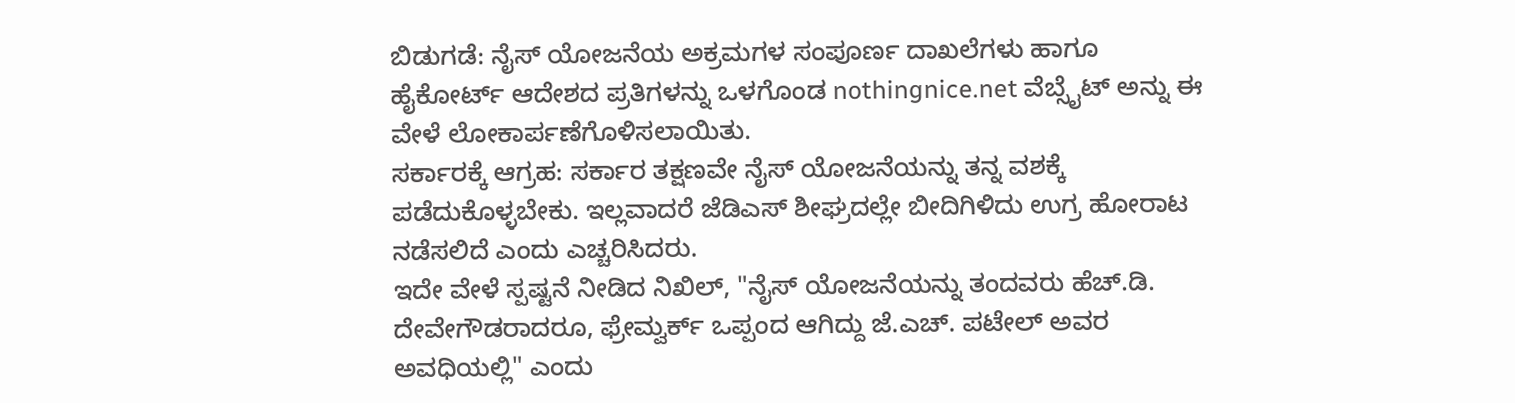ಬಿಡುಗಡೆ: ನೈಸ್ ಯೋಜನೆಯ ಅಕ್ರಮಗಳ ಸಂಪೂರ್ಣ ದಾಖಲೆಗಳು ಹಾಗೂ ಹೈಕೋರ್ಟ್ ಆದೇಶದ ಪ್ರತಿಗಳನ್ನು ಒಳಗೊಂಡ nothingnice.net ವೆಬ್ಸೈಟ್ ಅನ್ನು ಈ ವೇಳೆ ಲೋಕಾರ್ಪಣೆಗೊಳಿಸಲಾಯಿತು.
ಸರ್ಕಾರಕ್ಕೆ ಆಗ್ರಹ: ಸರ್ಕಾರ ತಕ್ಷಣವೇ ನೈಸ್ ಯೋಜನೆಯನ್ನು ತನ್ನ ವಶಕ್ಕೆ ಪಡೆದುಕೊಳ್ಳಬೇಕು. ಇಲ್ಲವಾದರೆ ಜೆಡಿಎಸ್ ಶೀಘ್ರದಲ್ಲೇ ಬೀದಿಗಿಳಿದು ಉಗ್ರ ಹೋರಾಟ ನಡೆಸಲಿದೆ ಎಂದು ಎಚ್ಚರಿಸಿದರು.
ಇದೇ ವೇಳೆ ಸ್ಪಷ್ಟನೆ ನೀಡಿದ ನಿಖಿಲ್, "ನೈಸ್ ಯೋಜನೆಯನ್ನು ತಂದವರು ಹೆಚ್.ಡಿ. ದೇವೇಗೌಡರಾದರೂ, ಫ್ರೇಮ್ವರ್ಕ್ ಒಪ್ಪಂದ ಆಗಿದ್ದು ಜೆ.ಎಚ್. ಪಟೇಲ್ ಅವರ ಅವಧಿಯಲ್ಲಿ" ಎಂದು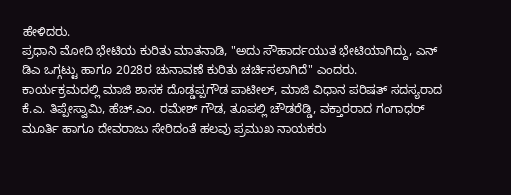ಹೇಳಿದರು.
ಪ್ರಧಾನಿ ಮೋದಿ ಭೇಟಿಯ ಕುರಿತು ಮಾತನಾಡಿ, "ಅದು ಸೌಹಾರ್ದಯುತ ಭೇಟಿಯಾಗಿದ್ದು, ಎನ್ ಡಿಎ ಒಗ್ಗಟ್ಟು ಹಾಗೂ 2028ರ ಚುನಾವಣೆ ಕುರಿತು ಚರ್ಚಿಸಲಾಗಿದೆ" ಎಂದರು.
ಕಾರ್ಯಕ್ರಮದಲ್ಲಿ ಮಾಜಿ ಶಾಸಕ ದೊಡ್ಡಪ್ಪಗೌಡ ಪಾಟೀಲ್, ಮಾಜಿ ವಿಧಾನ ಪರಿಷತ್ ಸದಸ್ಯರಾದ ಕೆ.ಎ. ತಿಪ್ಪೇಸ್ವಾಮಿ, ಹೆಚ್.ಎಂ. ರಮೇಶ್ ಗೌಡ, ತೂಪಲ್ಲಿ ಚೌಡರೆಡ್ಡಿ, ವಕ್ತಾರರಾದ ಗಂಗಾಧರ್ ಮೂರ್ತಿ ಹಾಗೂ ದೇವರಾಜು ಸೇರಿದಂತೆ ಹಲವು ಪ್ರಮುಖ ನಾಯಕರು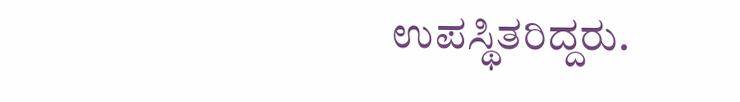ಉಪಸ್ಥಿತರಿದ್ದರು.